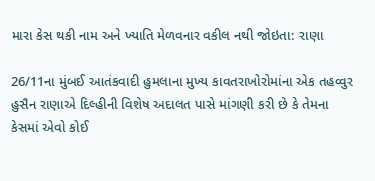મારા કેસ થકી નામ અને ખ્યાતિ મેળવનાર વકીલ નથી જોઇતા: રાણા

26/11ના મુંબઈ આતંકવાદી હુમલાના મુખ્ય કાવતરાખોરોમાંના એક તહવ્વુર હુસૈન રાણાએ દિલ્હીની વિશેષ અદાલત પાસે માંગણી કરી છે કે તેમના કેસમાં એવો કોઈ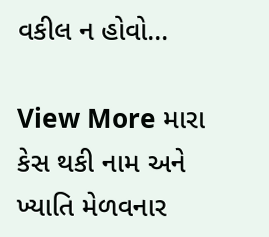વકીલ ન હોવો…

View More મારા કેસ થકી નામ અને ખ્યાતિ મેળવનાર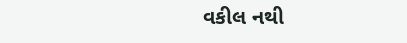વકીલ નથી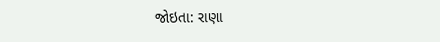જોઇતા: રાણા